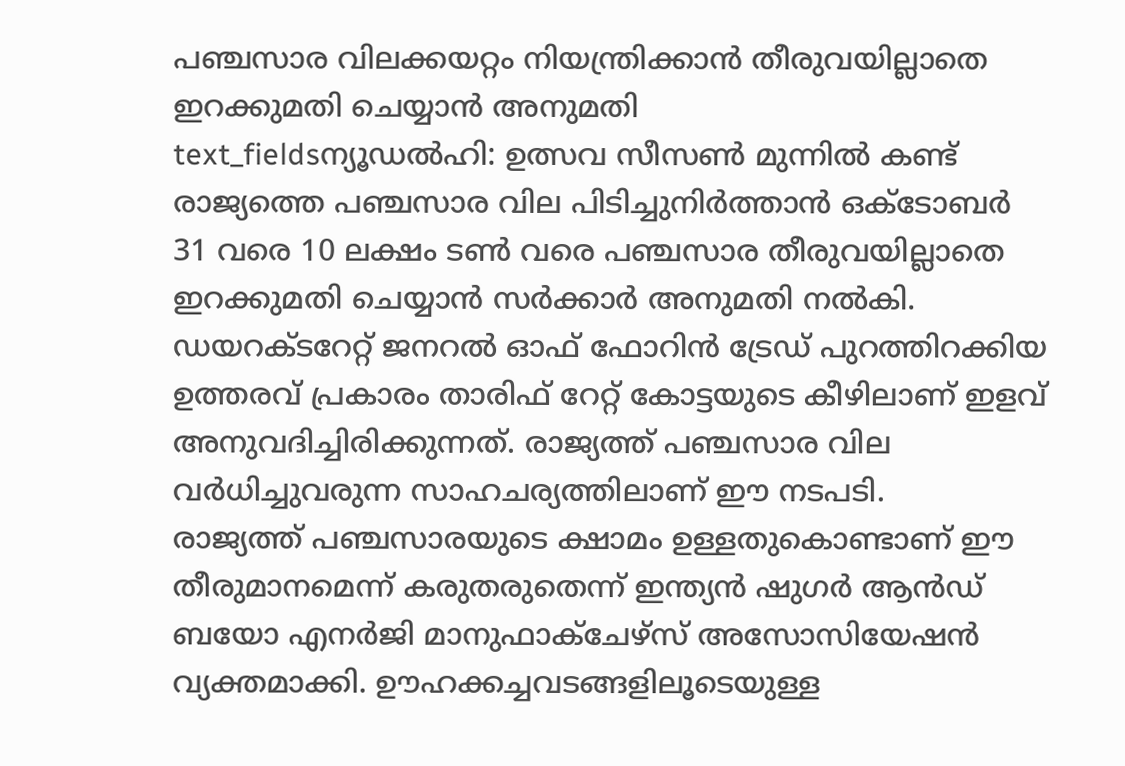പഞ്ചസാര വിലക്കയറ്റം നിയന്ത്രിക്കാൻ തീരുവയില്ലാതെ ഇറക്കുമതി ചെയ്യാൻ അനുമതി
text_fieldsന്യൂഡൽഹി: ഉത്സവ സീസൺ മുന്നിൽ കണ്ട് രാജ്യത്തെ പഞ്ചസാര വില പിടിച്ചുനിർത്താൻ ഒക്ടോബർ 31 വരെ 10 ലക്ഷം ടൺ വരെ പഞ്ചസാര തീരുവയില്ലാതെ ഇറക്കുമതി ചെയ്യാൻ സർക്കാർ അനുമതി നൽകി. ഡയറക്ടറേറ്റ് ജനറൽ ഓഫ് ഫോറിൻ ട്രേഡ് പുറത്തിറക്കിയ ഉത്തരവ് പ്രകാരം താരിഫ് റേറ്റ് കോട്ടയുടെ കീഴിലാണ് ഇളവ് അനുവദിച്ചിരിക്കുന്നത്. രാജ്യത്ത് പഞ്ചസാര വില വർധിച്ചുവരുന്ന സാഹചര്യത്തിലാണ് ഈ നടപടി.
രാജ്യത്ത് പഞ്ചസാരയുടെ ക്ഷാമം ഉള്ളതുകൊണ്ടാണ് ഈ തീരുമാനമെന്ന് കരുതരുതെന്ന് ഇന്ത്യൻ ഷുഗർ ആൻഡ് ബയോ എനർജി മാനുഫാക്ചേഴ്സ് അസോസിയേഷൻ വ്യക്തമാക്കി. ഊഹക്കച്ചവടങ്ങളിലൂടെയുള്ള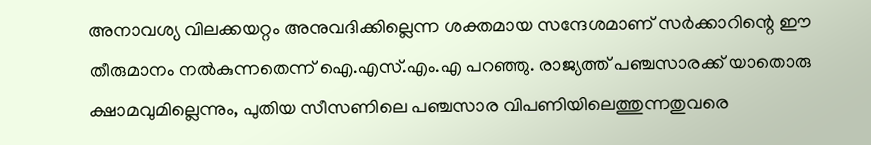അനാവശ്യ വിലക്കയറ്റം അനുവദിക്കില്ലെന്ന ശക്തമായ സന്ദേശമാണ് സർക്കാറിന്റെ ഈ തീരുമാനം നൽകുന്നതെന്ന് ഐ.എസ്.എം.എ പറഞ്ഞു. രാജ്യത്ത് പഞ്ചസാരക്ക് യാതൊരു ക്ഷാമവുമില്ലെന്നും, പുതിയ സീസണിലെ പഞ്ചസാര വിപണിയിലെത്തുന്നതുവരെ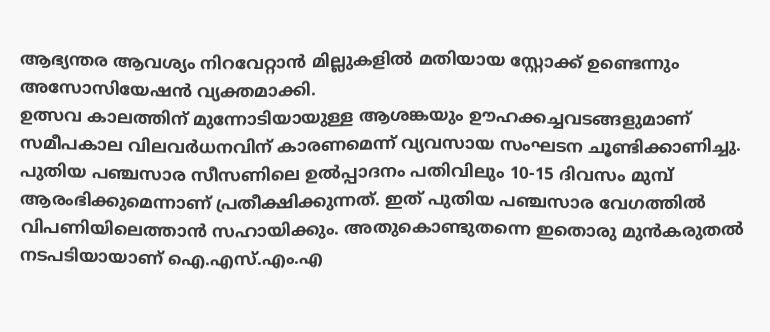ആഭ്യന്തര ആവശ്യം നിറവേറ്റാൻ മില്ലുകളിൽ മതിയായ സ്റ്റോക്ക് ഉണ്ടെന്നും അസോസിയേഷൻ വ്യക്തമാക്കി.
ഉത്സവ കാലത്തിന് മുന്നോടിയായുള്ള ആശങ്കയും ഊഹക്കച്ചവടങ്ങളുമാണ് സമീപകാല വിലവർധനവിന് കാരണമെന്ന് വ്യവസായ സംഘടന ചൂണ്ടിക്കാണിച്ചു. പുതിയ പഞ്ചസാര സീസണിലെ ഉൽപ്പാദനം പതിവിലും 10-15 ദിവസം മുമ്പ് ആരംഭിക്കുമെന്നാണ് പ്രതീക്ഷിക്കുന്നത്. ഇത് പുതിയ പഞ്ചസാര വേഗത്തിൽ വിപണിയിലെത്താൻ സഹായിക്കും. അതുകൊണ്ടുതന്നെ ഇതൊരു മുൻകരുതൽ നടപടിയായാണ് ഐ.എസ്.എം.എ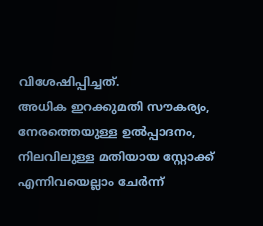വിശേഷിപ്പിച്ചത്.
അധിക ഇറക്കുമതി സൗകര്യം, നേരത്തെയുള്ള ഉൽപ്പാദനം, നിലവിലുള്ള മതിയായ സ്റ്റോക്ക് എന്നിവയെല്ലാം ചേർന്ന്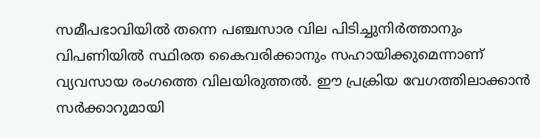സമീപഭാവിയിൽ തന്നെ പഞ്ചസാര വില പിടിച്ചുനിർത്താനും വിപണിയിൽ സ്ഥിരത കൈവരിക്കാനും സഹായിക്കുമെന്നാണ് വ്യവസായ രംഗത്തെ വിലയിരുത്തൽ. ഈ പ്രക്രിയ വേഗത്തിലാക്കാൻ സർക്കാറുമായി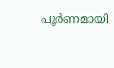പൂർണമായി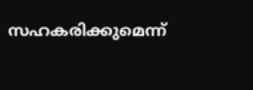സഹകരിക്കുമെന്ന്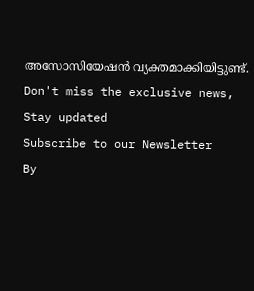അസോസിയേഷൻ വ്യക്തമാക്കിയിട്ടുണ്ട്.
Don't miss the exclusive news, Stay updated
Subscribe to our Newsletter
By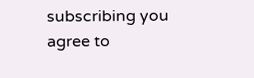subscribing you agree to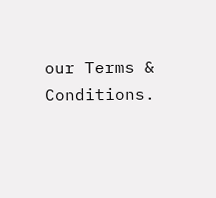our Terms & Conditions.